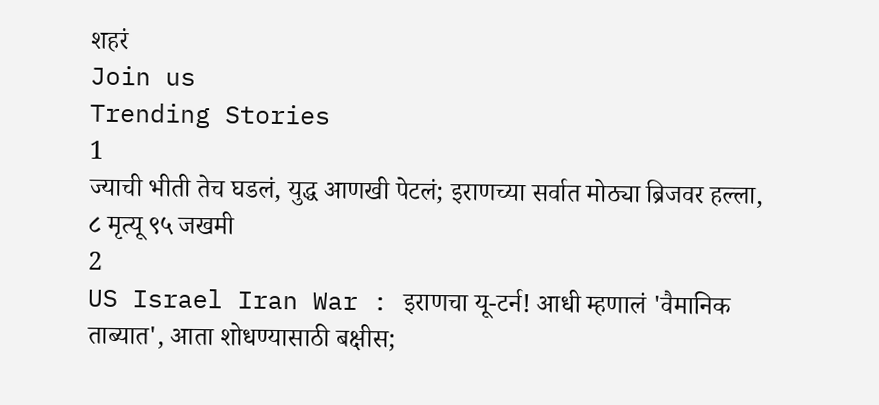शहरं
Join us
Trending Stories
1
ज्याची भीती तेच घडलं, युद्ध आणखी पेटलं; इराणच्या सर्वात मोठ्या ब्रिजवर हल्ला, ८ मृत्यू ९५ जखमी
2
US Israel Iran War : इराणचा यू-टर्न! आधी म्हणालं 'वैमानिक ताब्यात', आता शोधण्यासाठी बक्षीस;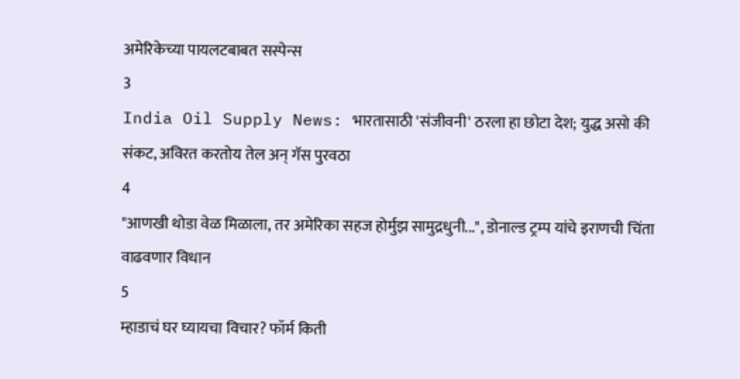अमेरिकेच्या पायलटबाबत सस्पेन्स
3
India Oil Supply News: भारतासाठी 'संजीवनी' ठरला हा छोटा देश; युद्ध असो की संकट, अविरत करतोय तेल अन् गॅस पुरवठा
4
"आणखी थोडा वेळ मिळाला, तर अमेरिका सहज होर्मुझ सामुद्रधुनी...", डोनाल्ड ट्रम्प यांचे इराणची चिंता वाढवणार विधान
5
म्हाडाचं घर घ्यायचा विचार? फॉर्म किती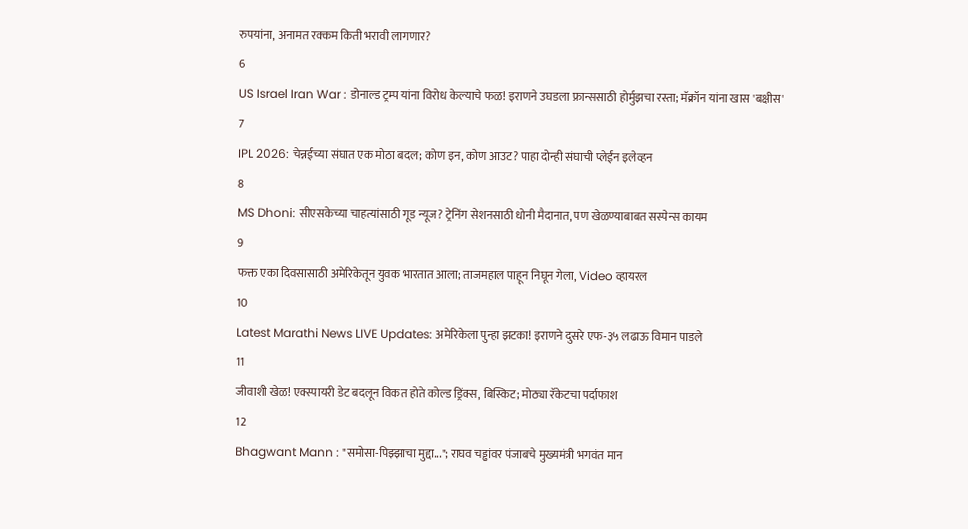रुपयांना, अनामत रक्कम किती भरावी लागणार?
6
US Israel Iran War : डोनाल्ड ट्रम्प यांना विरोध केल्याचे फळ! इराणने उघडला फ्रान्ससाठी होर्मुझचा रस्ता; मॅक्रॉन यांना खास 'बक्षीस'
7
IPL 2026: चेन्नईच्या संघात एक मोठा बदल; कोण इन, कोण आउट? पाहा दोन्ही संघाची प्लेईंन इलेव्हन
8
MS Dhoni: सीएसकेच्या चाहत्यांसाठी गूड न्यूज? ट्रेनिंग सेशनसाठी धोनी मैदानात, पण खेळण्याबाबत सस्पेन्स कायम
9
फक्त एका दिवसासाठी अमेरिकेतून युवक भारतात आला; ताजमहाल पाहून निघून गेला, Video व्हायरल
10
Latest Marathi News LIVE Updates: अमेरिकेला पुन्हा झटका! इराणने दुसरे एफ-३५ लढाऊ विमान पाडले
11
जीवाशी खेळ! एक्स्पायरी डेट बदलून विकत होते कोल्ड ड्रिंक्स, बिस्किट; मोठ्या रॅकेटचा पर्दाफाश
12
Bhagwant Mann : "समोसा-पिझ्झाचा मुद्दा..."; राघव चड्ढांवर पंजाबचे मुख्यमंत्री भगवंत मान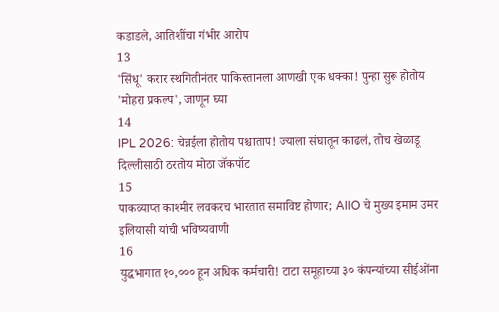कडाडले, आतिशींचा गंभीर आरोप
13
'सिंधू' करार स्थगितीनंतर पाकिस्तानला आणखी एक धक्का! पुन्हा सुरू होतोय 'मोहरा प्रकल्प', जाणून घ्या
14
IPL 2026: चेन्नईला होतोय पश्चाताप! ज्याला संघातून काढलं, तोच खेळाडू दिल्लीसाठी ठरतोय मोठा जॅकपॉट
15
पाकव्याप्त काश्मीर लवकरच भारतात समाविष्ट होणार; AIIO चे मुख्य इमाम उमर इलियासी यांची भविष्यवाणी
16
युद्धभागात १०,००० हून अधिक कर्मचारी! टाटा समूहाच्या ३० कंपन्यांच्या सीईओंना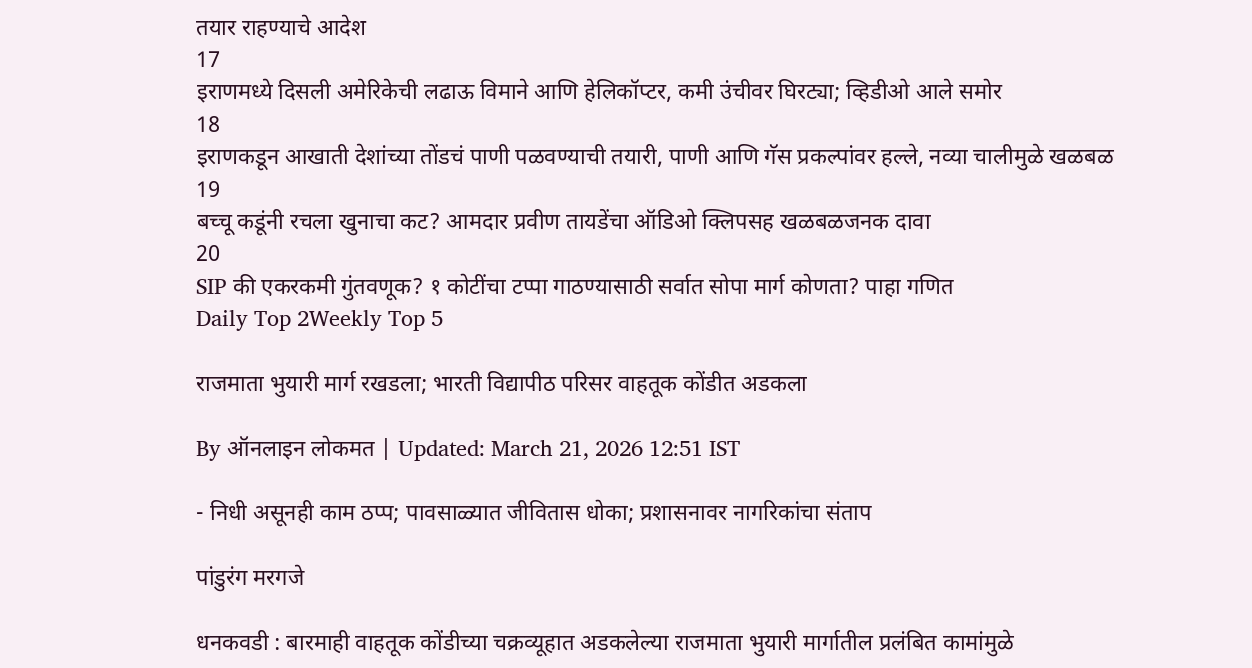तयार राहण्याचे आदेश
17
इराणमध्ये दिसली अमेरिकेची लढाऊ विमाने आणि हेलिकॉप्टर, कमी उंचीवर घिरट्या; व्हिडीओ आले समोर
18
इराणकडून आखाती देशांच्या तोंडचं पाणी पळवण्याची तयारी, पाणी आणि गॅस प्रकल्पांवर हल्ले, नव्या चालीमुळे खळबळ
19
बच्चू कडूंनी रचला खुनाचा कट? आमदार प्रवीण तायडेंचा ऑडिओ क्लिपसह खळबळजनक दावा
20
SIP की एकरकमी गुंतवणूक? १ कोटींचा टप्पा गाठण्यासाठी सर्वात सोपा मार्ग कोणता? पाहा गणित
Daily Top 2Weekly Top 5

राजमाता भुयारी मार्ग रखडला; भारती विद्यापीठ परिसर वाहतूक कोंडीत अडकला

By ऑनलाइन लोकमत | Updated: March 21, 2026 12:51 IST

- निधी असूनही काम ठप्प; पावसाळ्यात जीवितास धोका; प्रशासनावर नागरिकांचा संताप

पांडुरंग मरगजे

धनकवडी : बारमाही वाहतूक कोंडीच्या चक्रव्यूहात अडकलेल्या राजमाता भुयारी मार्गातील प्रलंबित कामांमुळे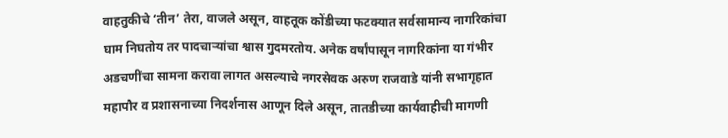वाहतुकीचे ‘तीन’ तेरा, वाजले असून, वाहतूक कोंडीच्या फटक्यात सर्वसामान्य नागरिकांचा घाम निघतोय तर पादचाऱ्यांचा श्वास गुदमरतोय. अनेक वर्षांपासून नागरिकांना या गंभीर अडचणींचा सामना करावा लागत असल्याचे नगरसेवक अरुण राजवाडे यांनी सभागृहात महापौर व प्रशासनाच्या निदर्शनास आणून दिले असून, तातडीच्या कार्यवाहीची मागणी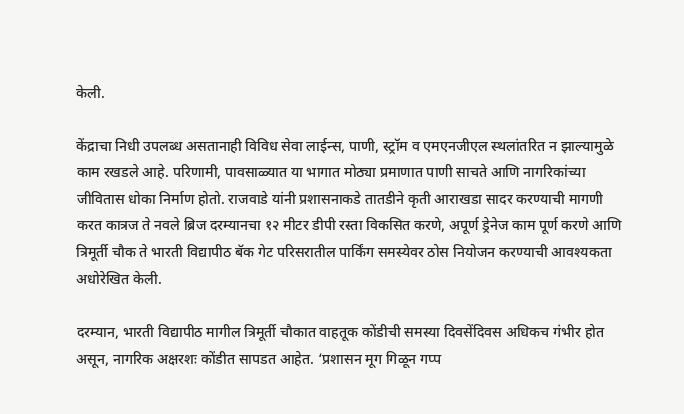केली.

केंद्राचा निधी उपलब्ध असतानाही विविध सेवा लाईन्स, पाणी, स्ट्रॉम व एमएनजीएल स्थलांतरित न झाल्यामुळे काम रखडले आहे. परिणामी, पावसाळ्यात या भागात मोठ्या प्रमाणात पाणी साचते आणि नागरिकांच्या जीवितास धोका निर्माण होतो. राजवाडे यांनी प्रशासनाकडे तातडीने कृती आराखडा सादर करण्याची मागणी करत कात्रज ते नवले ब्रिज दरम्यानचा १२ मीटर डीपी रस्ता विकसित करणे, अपूर्ण ड्रेनेज काम पूर्ण करणे आणि त्रिमूर्ती चौक ते भारती विद्यापीठ बॅक गेट परिसरातील पार्किंग समस्येवर ठोस नियोजन करण्याची आवश्यकता अधोरेखित केली.

दरम्यान, भारती विद्यापीठ मागील त्रिमूर्ती चौकात वाहतूक कोंडीची समस्या दिवसेंदिवस अधिकच गंभीर होत असून, नागरिक अक्षरशः कोंडीत सापडत आहेत. ‘प्रशासन मूग गिळून गप्प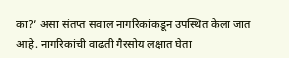का?’ असा संतप्त सवाल नागरिकांकडून उपस्थित केला जात आहे. नागरिकांची वाढती गैरसोय लक्षात घेता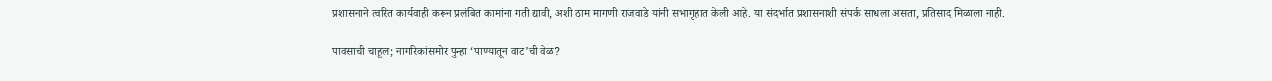प्रशासनाने त्वरित कार्यवाही करून प्रलंबित कामांना गती द्यावी, अशी ठाम मागणी राजवाडे यांनी सभागृहात केली आहे. या संदर्भात प्रशासनाशी संपर्क साधला असता, प्रतिसाद मिळाला नाही.

पावसाची चाहूल; नागरिकांसमोर पुन्हा ‘पाण्यातून वाट’ची वेळ?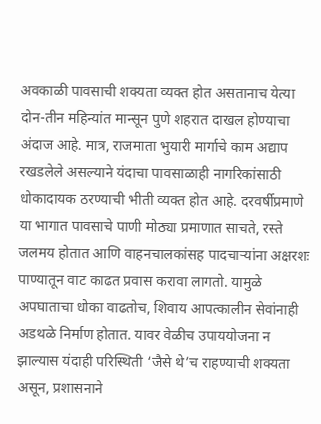अवकाळी पावसाची शक्यता व्यक्त होत असतानाच येत्या दोन-तीन महिन्यांत मान्सून पुणे शहरात दाखल होण्याचा अंदाज आहे. मात्र, राजमाता भुयारी मार्गाचे काम अद्याप रखडलेले असल्याने यंदाचा पावसाळाही नागरिकांसाठी धोकादायक ठरण्याची भीती व्यक्त होत आहे. दरवर्षीप्रमाणे या भागात पावसाचे पाणी मोठ्या प्रमाणात साचते, रस्ते जलमय होतात आणि वाहनचालकांसह पादचाऱ्यांना अक्षरशः पाण्यातून वाट काढत प्रवास करावा लागतो. यामुळे अपघाताचा धोका वाढतोच, शिवाय आपत्कालीन सेवांनाही अडथळे निर्माण होतात. यावर वेळीच उपाययोजना न झाल्यास यंदाही परिस्थिती ‘जैसे थे’च राहण्याची शक्यता असून, प्रशासनाने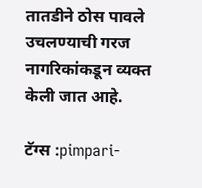तातडीने ठोस पावले उचलण्याची गरज नागरिकांकडून व्यक्त केली जात आहे.

टॅग्स :pimpari-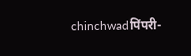chinchwadपिंपरी-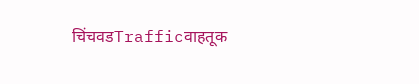चिंचवडTrafficवाहतूक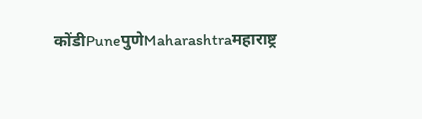कोंडीPuneपुणेMaharashtraमहाराष्ट्र